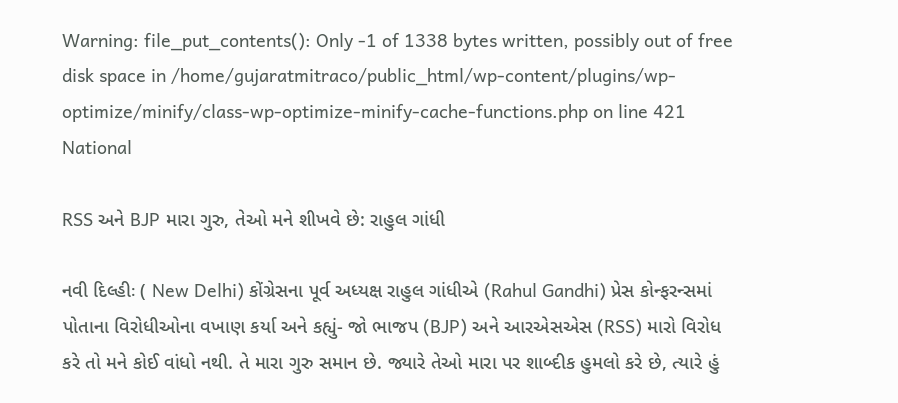Warning: file_put_contents(): Only -1 of 1338 bytes written, possibly out of free disk space in /home/gujaratmitraco/public_html/wp-content/plugins/wp-optimize/minify/class-wp-optimize-minify-cache-functions.php on line 421
National

RSS અને BJP મારા ગુરુ, તેઓ મને શીખવે છે: રાહુલ ગાંધી

નવી દિલ્હીઃ ( New Delhi) કોંગ્રેસના પૂર્વ અધ્યક્ષ રાહુલ ગાંધીએ (Rahul Gandhi) પ્રેસ કોન્ફરન્સમાં પોતાના વિરોધીઓના વખાણ કર્યા અને કહ્યું- જો ભાજપ (BJP) અને આરએસએસ (RSS) મારો વિરોધ કરે તો મને કોઈ વાંધો નથી. તે મારા ગુરુ સમાન છે. જ્યારે તેઓ મારા પર શાબ્દીક હુમલો કરે છે, ત્યારે હું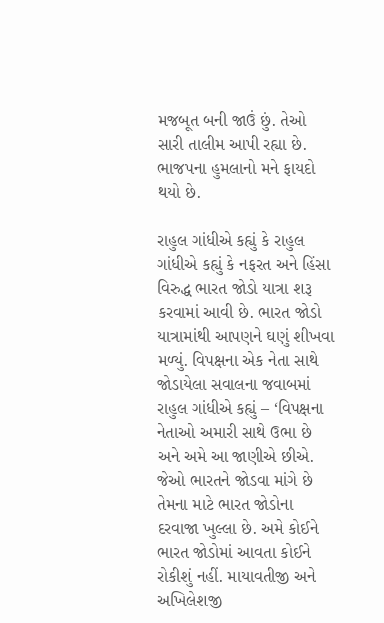મજબૂત બની જાઉં છું. તેઓ સારી તાલીમ આપી રહ્યા છે. ભાજપના હુમલાનો મને ફાયદો થયો છે.

રાહુલ ગાંધીએ કહ્યું કે રાહુલ ગાંધીએ કહ્યું કે નફરત અને હિંસા વિરુદ્ધ ભારત જોડો યાત્રા શરૂ કરવામાં આવી છે. ભારત જોડો યાત્રામાંથી આપણને ઘણું શીખવા મળ્યું. વિપક્ષના એક નેતા સાથે જોડાયેલા સવાલના જવાબમાં રાહુલ ગાંધીએ કહ્યું – ‘વિપક્ષના નેતાઓ અમારી સાથે ઉભા છે અને અમે આ જાણીએ છીએ. જેઓ ભારતને જોડવા માંગે છે તેમના માટે ભારત જોડોના દરવાજા ખુલ્લા છે. અમે કોઈને ભારત જોડોમાં આવતા કોઈને રોકીશું નહીં. માયાવતીજી અને અખિલેશજી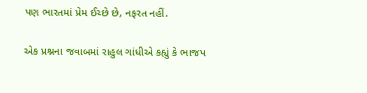પણ ભારતમાં પ્રેમ ઈચ્છે છે, નફરત નહીં.

એક પ્રશ્નના જવાબમાં રાહુલ ગાંધીએ કહ્યું કે ભાજપ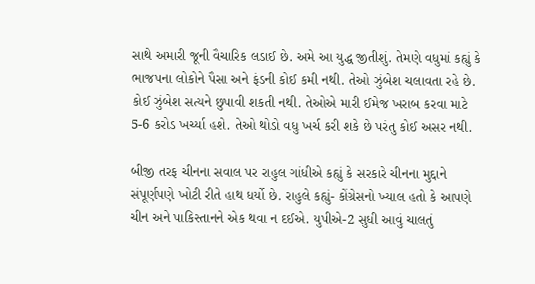સાથે અમારી જૂની વૈચારિક લડાઈ છે. અમે આ યુદ્ધ જીતીશું. તેમણે વધુમાં કહ્યું કે ભાજપના લોકોને પૈસા અને ફંડની કોઈ કમી નથી. તેઓ ઝુંબેશ ચલાવતા રહે છે. કોઈ ઝુંબેશ સત્યને છુપાવી શકતી નથી. તેઓએ મારી ઈમેજ ખરાબ કરવા માટે 5-6 કરોડ ખર્ચ્યા હશે. તેઓ થોડો વધુ ખર્ચ કરી શકે છે પરંતુ કોઈ અસર નથી.

બીજી તરફ ચીનના સવાલ પર રાહુલ ગાંધીએ કહ્યું કે સરકારે ચીનના મુદ્દાને સંપૂર્ણપણે ખોટી રીતે હાથ ધર્યો છે. રાહુલે કહ્યું- કોંગ્રેસનો ખ્યાલ હતો કે આપણે ચીન અને પાકિસ્તાનને એક થવા ન દઈએ. યુપીએ-2 સુધી આવું ચાલતું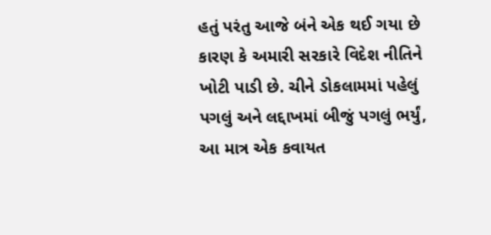હતું પરંતુ આજે બંને એક થઈ ગયા છે કારણ કે અમારી સરકારે વિદેશ નીતિને ખોટી પાડી છે. ચીને ડોકલામમાં પહેલું પગલું અને લદ્દાખમાં બીજું પગલું ભર્યું, આ માત્ર એક કવાયત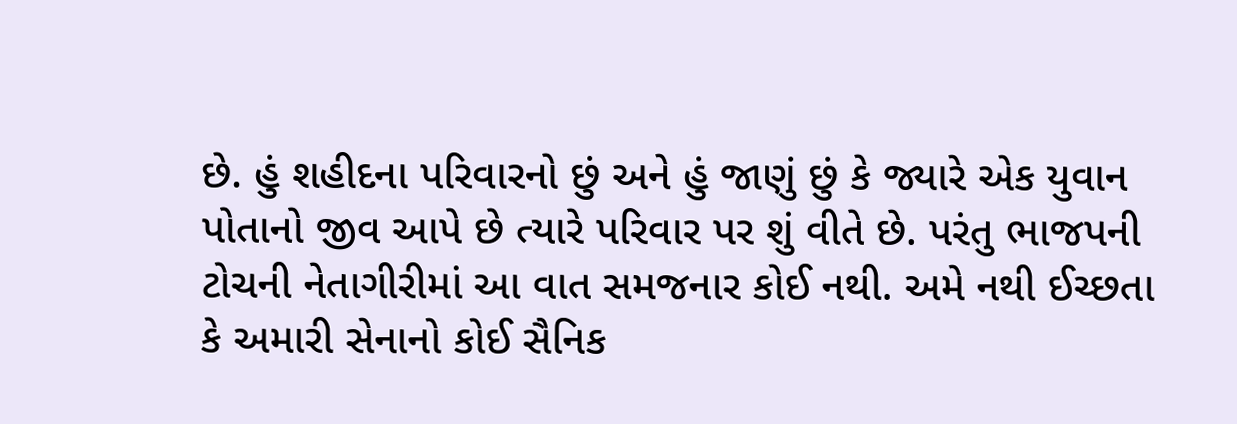છે. હું શહીદના પરિવારનો છું અને હું જાણું છું કે જ્યારે એક યુવાન પોતાનો જીવ આપે છે ત્યારે પરિવાર પર શું વીતે છે. પરંતુ ભાજપની ટોચની નેતાગીરીમાં આ વાત સમજનાર કોઈ નથી. અમે નથી ઈચ્છતા કે અમારી સેનાનો કોઈ સૈનિક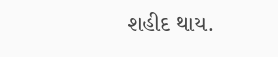શહીદ થાય.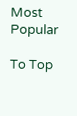Most Popular

To Top